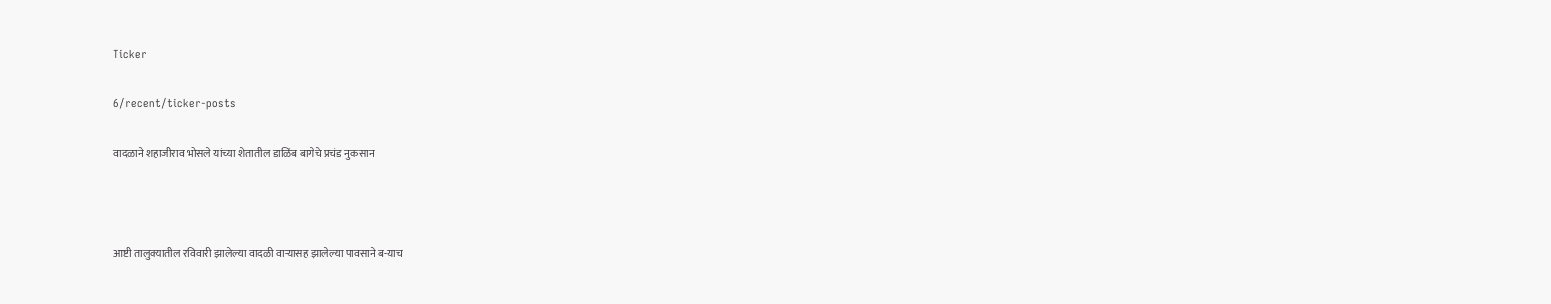Ticker

6/recent/ticker-posts

वादळाने शहाजीराव भोसले यांच्या शेतातील डाळिंब बागेचे प्रचंड नुकसान



आष्टी तालुक्यातील रविवारी झालेल्या वादळी वाऱ्यासह झालेल्या पावसाने ब-याच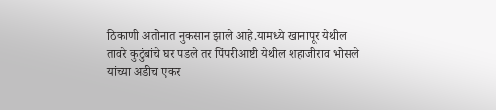ठिकाणी अतोनात नुकसान झाले आहे.यामध्ये खानापूर येथील तावरे कुटुंबांचे घर पडले तर पिंपरीआष्टी येथील शहाजीराव भोसले यांच्या अडीच एकर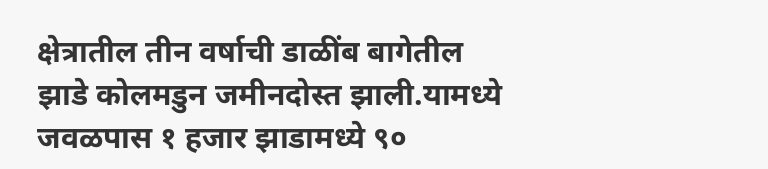क्षेत्रातील तीन वर्षाची डाळींब बागेतील झाडे कोलमडुन जमीनदोस्त झाली.यामध्ये जवळपास १ हजार झाडामध्ये ९०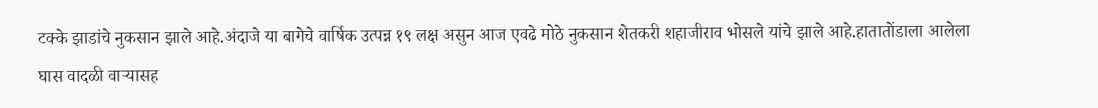टक्के झाडांचे नुकसान झाले आहे.अंदाजे या बागेचे वार्षिक उत्पन्न १९ लक्ष असुन आज एवढे मोठे नुकसान शेतकरी शहाजीराव भोसले यांचे झाले आहे.हातातोंडाला आलेला घास वादळी वाऱ्यासह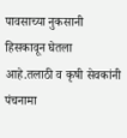पावसाच्या नुकसानी हिसकावून घेतला आहे.तलाठी व कृषी सेवकांनी पंचनामा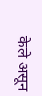केले असून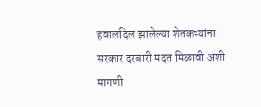हवालदिल झालेल्या शेतकऱ्यांना सरकार दरबारी मदत मिळावी अशी मागणी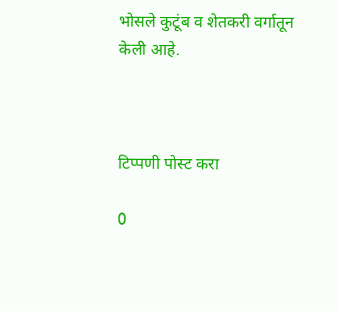भोसले कुटूंब व शेतकरी वर्गातून केली आहे.



टिप्पणी पोस्ट करा

0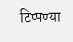टिप्पण्या